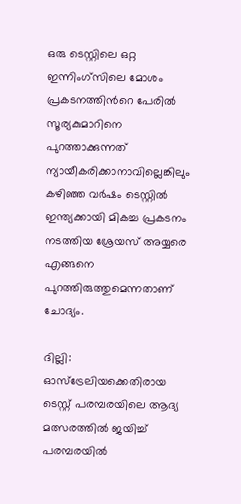ഒരു ടെസ്റ്റിലെ ഒറ്റ ഇന്നിംഗ്സിലെ മോശം പ്രകടനത്തിന്‍റെ പേരില്‍ സൂര്യകുമാറിനെ പുറത്താക്കുന്നത് ന്യായീകരിക്കാനാവില്ലെങ്കിലും കഴിഞ്ഞ വര്‍ഷം ടെസ്റ്റില്‍ ഇന്ത്യക്കായി മികച്ച പ്രകടനം നടത്തിയ ശ്രേയസ് അയ്യരെ എങ്ങനെ പുറത്തിരുത്തുമെന്നതാണ് ചോദ്യം.

ദില്ലി: ഓസ്ട്രേലിയക്കെതിരായ ടെസ്റ്റ് പരമ്പരയിലെ ആദ്യ മത്സരത്തില്‍ ജയിച്ച് പരമ്പരയില്‍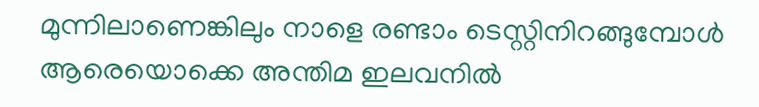മുന്നിലാണെങ്കിലും നാളെ രണ്ടാം ടെസ്റ്റിനിറങ്ങുമ്പോള്‍ ആരെയൊക്കെ അന്തിമ ഇലവനില്‍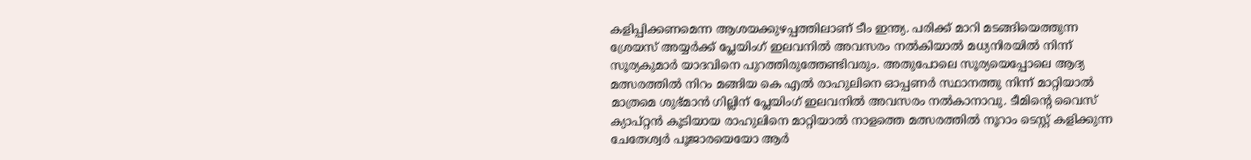കളിപ്പിക്കണമെന്ന ആശയക്കുഴപ്പത്തിലാണ് ടീം ഇന്ത്യ. പരിക്ക് മാറി മടങ്ങിയെത്തുന്ന ശ്രേയസ് അയ്യര്‍ക്ക് പ്ലേയിംഗ് ഇലവനില്‍ അവസരം നല്‍കിയാല്‍ മധ്യനിരയില്‍ നിന്ന് സൂര്യകുമാര്‍ യാദവിനെ പുറത്തിരുത്തേണ്ടിവരും. അതുപോലെ സൂര്യയെപ്പോലെ ആദ്യ മത്സരത്തില്‍ നിറം മങ്ങിയ കെ എല്‍ രാഹുലിനെ ഓപ്പണര്‍ സ്ഥാനത്തു നിന്ന് മാറ്റിയാല്‍ മാത്രമെ ശുഭ്മാന്‍ ഗില്ലിന് പ്ലേയിംഗ് ഇലവനില്‍ അവസരം നല്‍കാനാവു. ടീമിന്‍റെ വൈസ് ക്യാപ്റ്റന്‍ കൂടിയായ രാഹുലിനെ മാറ്റിയാല്‍ നാളത്തെ മത്സരത്തില്‍ നൂറാം ടെസ്റ്റ് കളിക്കുന്ന ചേതേശ്വര്‍ പൂജാരയെയോ ആര്‍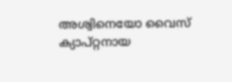അശ്വിനെയോ വൈസ് ക്യാപ്റ്റനായ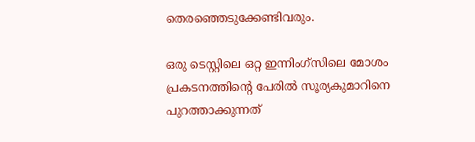തെരഞ്ഞെടുക്കേണ്ടിവരും.

ഒരു ടെസ്റ്റിലെ ഒറ്റ ഇന്നിംഗ്സിലെ മോശം പ്രകടനത്തിന്‍റെ പേരില്‍ സൂര്യകുമാറിനെ പുറത്താക്കുന്നത്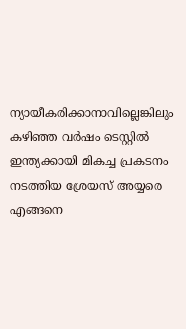ന്യായീകരിക്കാനാവില്ലെങ്കിലും കഴിഞ്ഞ വര്‍ഷം ടെസ്റ്റില്‍ ഇന്ത്യക്കായി മികച്ച പ്രകടനം നടത്തിയ ശ്രേയസ് അയ്യരെ എങ്ങനെ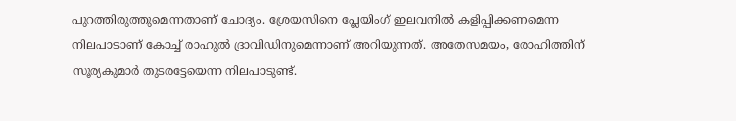പുറത്തിരുത്തുമെന്നതാണ് ചോദ്യം. ശ്രേയസിനെ പ്ലേയിംഗ് ഇലവനില്‍ കളിപ്പിക്കണമെന്ന നിലപാടാണ് കോച്ച് രാഹുല്‍ ദ്രാവിഡിനുമെന്നാണ് അറിയുന്നത്. അതേസമയം, രോഹിത്തിന് സൂര്യകുമാര്‍ തുടരട്ടേയെന്ന നിലപാടുണ്ട്.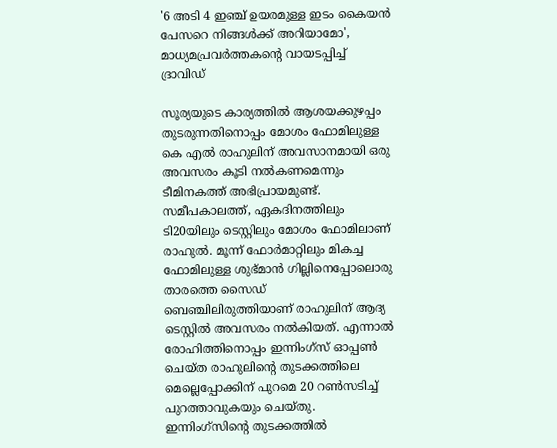'6 അടി 4 ഇഞ്ച് ഉയരമുള്ള ഇടം കൈയന്‍ പേസറെ നിങ്ങള്‍ക്ക് അറിയാമോ', മാധ്യമപ്രവര്‍ത്തകന്‍റെ വായടപ്പിച്ച് ദ്രാവിഡ്

സൂര്യയുടെ കാര്യത്തില്‍ ആശയക്കുഴപ്പം തുടരുന്നതിനൊപ്പം മോശം ഫോമിലുള്ള കെ എല്‍ രാഹുലിന് അവസാനമായി ഒരു അവസരം കൂടി നല്‍കണമെന്നും ടീമിനകത്ത് അഭിപ്രായമുണ്ട്. സമീപകാലത്ത്, ഏകദിനത്തിലും ടി20യിലും ടെസ്റ്റിലും മോശം ഫോമിലാണ് രാഹുല്‍. മൂന്ന് ഫോര്‍മാറ്റിലും മികച്ച ഫോമിലുള്ള ശുഭ്മാന്‍ ഗില്ലിനെപ്പോലൊരു താരത്തെ സൈഡ് ബെഞ്ചിലിരുത്തിയാണ് രാഹുലിന് ആദ്യ ടെസ്റ്റില്‍ അവസരം നല്‍കിയത്. എന്നാല്‍ രോഹിത്തിനൊപ്പം ഇന്നിംഗ്സ് ഓപ്പണ്‍ ചെയ്ത രാഹുലിന്‍റെ തുടക്കത്തിലെ മെല്ലെപ്പോക്കിന് പുറമെ 20 റണ്‍സടിച്ച് പുറത്താവുകയും ചെയ്തു. ഇന്നിംഗ്സിന്‍റെ തുടക്കത്തില്‍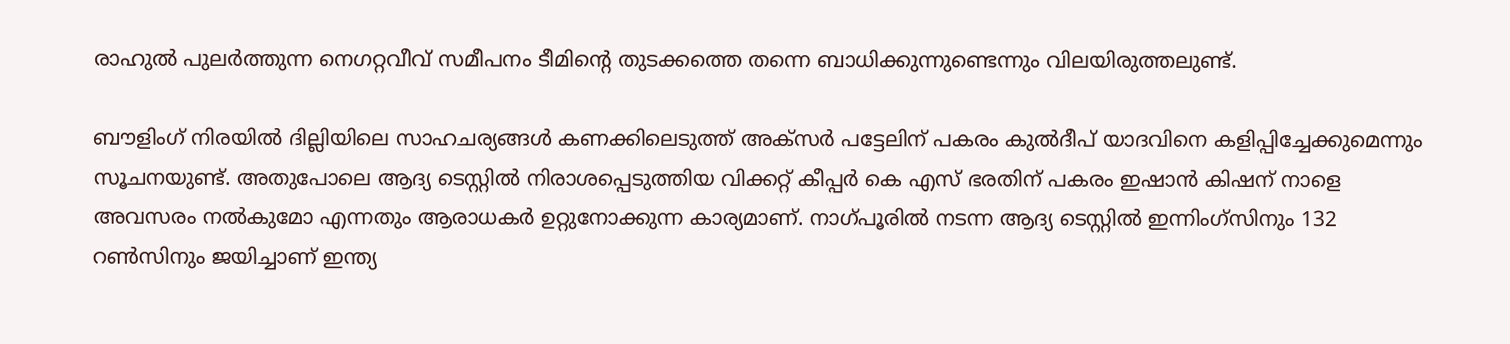രാഹുല്‍ പുലര്‍ത്തുന്ന നെഗറ്റവീവ് സമീപനം ടീമിന്‍റെ തുടക്കത്തെ തന്നെ ബാധിക്കുന്നുണ്ടെന്നും വിലയിരുത്തലുണ്ട്.

ബൗളിംഗ് നിരയില്‍ ദില്ലിയിലെ സാഹചര്യങ്ങള്‍ കണക്കിലെടുത്ത് അക്സര്‍ പട്ടേലിന് പകരം കുല്‍ദീപ് യാദവിനെ കളിപ്പിച്ചേക്കുമെന്നും സൂചനയുണ്ട്. അതുപോലെ ആദ്യ ടെസ്റ്റില്‍ നിരാശപ്പെടുത്തിയ വിക്കറ്റ് കീപ്പര്‍ കെ എസ് ഭരതിന് പകരം ഇഷാന്‍ കിഷന് നാളെ അവസരം നല്‍കുമോ എന്നതും ആരാധകര്‍ ഉറ്റുനോക്കുന്ന കാര്യമാണ്. നാഗ്പൂരില്‍ നടന്ന ആദ്യ ടെസ്റ്റില്‍ ഇന്നിംഗ്സിനും 132 റണ്‍സിനും ജയിച്ചാണ് ഇന്ത്യ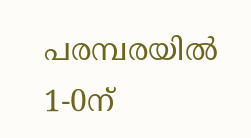പരമ്പരയില്‍ 1-0ന്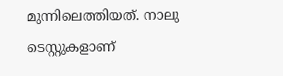മുന്നിലെത്തിയത്. നാലു ടെസ്റ്റുകളാണ്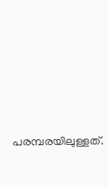പരമ്പരയിലുള്ളത്.